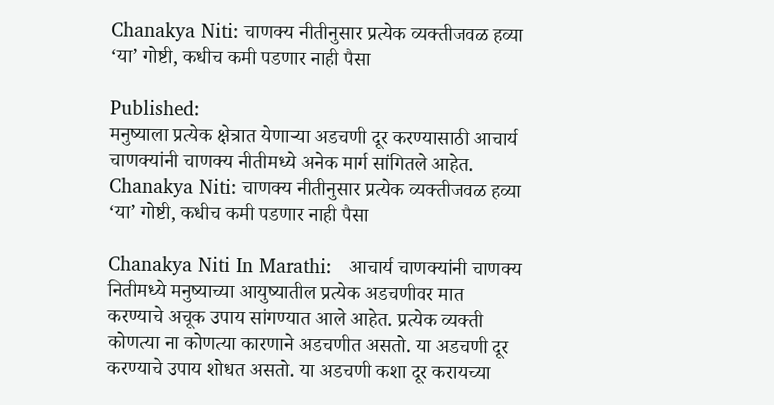Chanakya Niti: चाणक्य नीतीनुसार प्रत्येक व्यक्तीजवळ हव्या ‘या’ गोष्टी, कधीच कमी पडणार नाही पैसा

Published:
मनुष्याला प्रत्येक क्षेत्रात येणाऱ्या अडचणी दूर करण्यासाठी आचार्य चाणक्यांनी चाणक्य नीतीमध्ये अनेक मार्ग सांगितले आहेत.
Chanakya Niti: चाणक्य नीतीनुसार प्रत्येक व्यक्तीजवळ हव्या ‘या’ गोष्टी, कधीच कमी पडणार नाही पैसा

Chanakya Niti In Marathi:   आचार्य चाणक्यांनी चाणक्य नितीमध्ये मनुष्याच्या आयुष्यातील प्रत्येक अडचणीवर मात करण्याचे अचूक उपाय सांगण्यात आले आहेत. प्रत्येक व्यक्ती कोणत्या ना कोणत्या कारणाने अडचणीत असतो. या अडचणी दूर करण्याचे उपाय शोधत असतो. या अडचणी कशा दूर करायच्या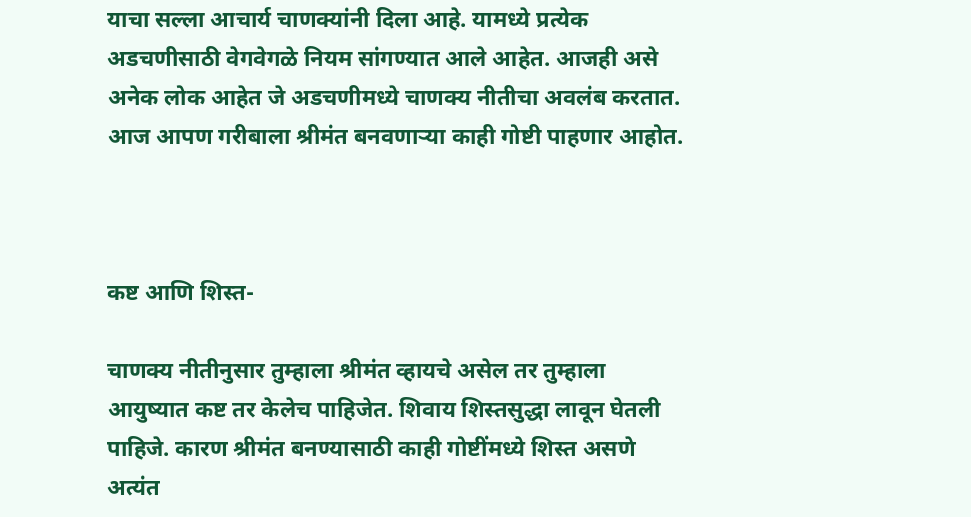याचा सल्ला आचार्य चाणक्यांनी दिला आहे. यामध्ये प्रत्येक अडचणीसाठी वेगवेगळे नियम सांगण्यात आले आहेत. आजही असे अनेक लोक आहेत जे अडचणीमध्ये चाणक्य नीतीचा अवलंब करतात. आज आपण गरीबाला श्रीमंत बनवणाऱ्या काही गोष्टी पाहणार आहोत.



कष्ट आणि शिस्त-

चाणक्य नीतीनुसार तुम्हाला श्रीमंत व्हायचे असेल तर तुम्हाला आयुष्यात कष्ट तर केलेच पाहिजेत. शिवाय शिस्तसुद्धा लावून घेतली पाहिजे. कारण श्रीमंत बनण्यासाठी काही गोष्टींमध्ये शिस्त असणे अत्यंत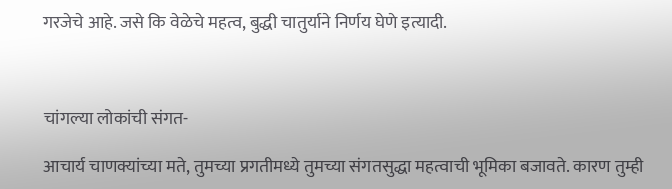गरजेचे आहे. जसे कि वेळेचे महत्व, बुद्धी चातुर्याने निर्णय घेणे इत्यादी.



चांगल्या लोकांची संगत-

आचार्य चाणक्यांच्या मते, तुमच्या प्रगतीमध्ये तुमच्या संगतसुद्धा महत्वाची भूमिका बजावते. कारण तुम्ही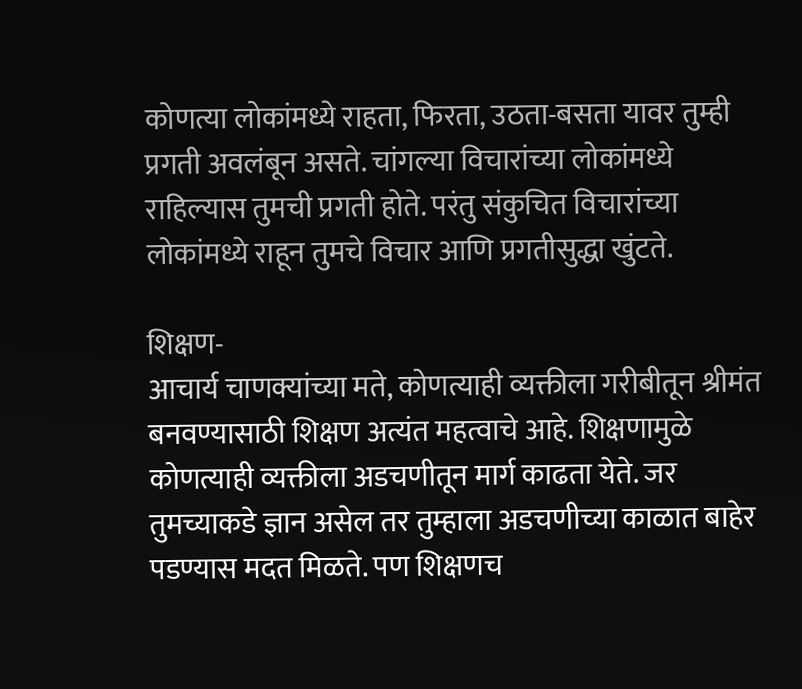कोणत्या लोकांमध्ये राहता, फिरता, उठता-बसता यावर तुम्ही प्रगती अवलंबून असते. चांगल्या विचारांच्या लोकांमध्ये राहिल्यास तुमची प्रगती होते. परंतु संकुचित विचारांच्या लोकांमध्ये राहून तुमचे विचार आणि प्रगतीसुद्धा खुंटते.

शिक्षण-
आचार्य चाणक्यांच्या मते, कोणत्याही व्यक्तीला गरीबीतून श्रीमंत बनवण्यासाठी शिक्षण अत्यंत महत्वाचे आहे. शिक्षणामुळे कोणत्याही व्यक्तीला अडचणीतून मार्ग काढता येते. जर तुमच्याकडे ज्ञान असेल तर तुम्हाला अडचणीच्या काळात बाहेर पडण्यास मदत मिळते. पण शिक्षणच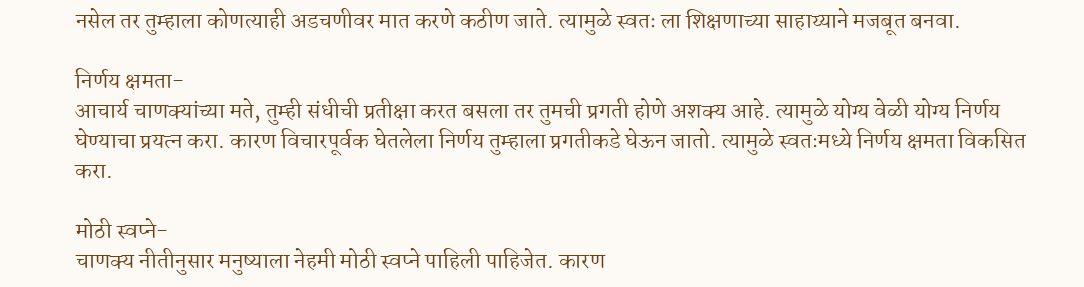नसेल तर तुम्हाला कोणत्याही अडचणीवर मात करणे कठीण जाते. त्यामुळे स्वतः ला शिक्षणाच्या साहाय्याने मजबूत बनवा.

निर्णय क्षमता-
आचार्य चाणक्यांच्या मते, तुम्ही संधीची प्रतीक्षा करत बसला तर तुमची प्रगती होणे अशक्य आहे. त्यामुळे योग्य वेळी योग्य निर्णय घेण्याचा प्रयत्न करा. कारण विचारपूर्वक घेतलेला निर्णय तुम्हाला प्रगतीकडे घेऊन जातो. त्यामुळे स्वतःमध्ये निर्णय क्षमता विकसित करा.

मोठी स्वप्ने-
चाणक्य नीतीनुसार मनुष्याला नेहमी मोठी स्वप्ने पाहिली पाहिजेत. कारण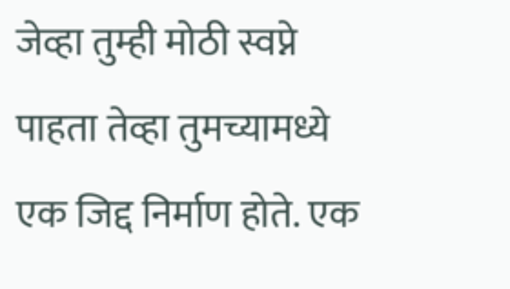जेव्हा तुम्ही मोठी स्वप्ने पाहता तेव्हा तुमच्यामध्ये एक जिद्द निर्माण होते. एक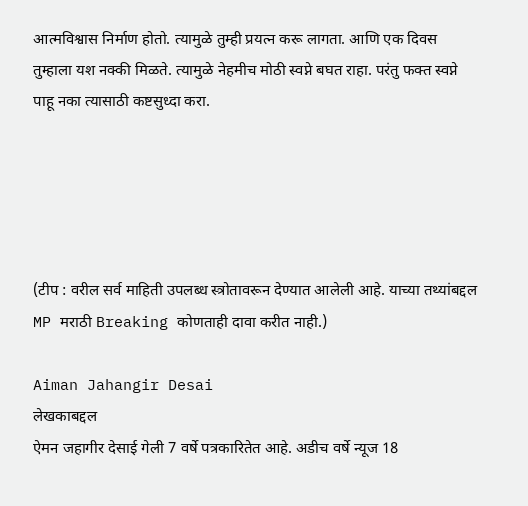आत्मविश्वास निर्माण होतो. त्यामुळे तुम्ही प्रयत्न करू लागता. आणि एक दिवस तुम्हाला यश नक्की मिळते. त्यामुळे नेहमीच मोठी स्वप्ने बघत राहा. परंतु फक्त स्वप्ने पाहू नका त्यासाठी कष्टसुध्दा करा.





(टीप : वरील सर्व माहिती उपलब्ध स्त्रोतावरून देण्यात आलेली आहे. याच्या तथ्यांबद्दल MP मराठी Breaking कोणताही दावा करीत नाही.)

Aiman Jahangir Desai
लेखकाबद्दल
ऐमन जहागीर देसाई गेली 7 वर्षे पत्रकारितेत आहे. अडीच वर्षे न्यूज 18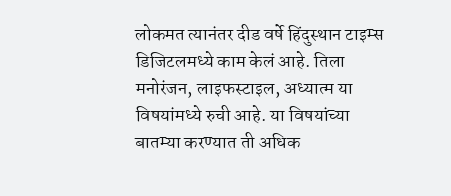लोकमत त्यानंतर दीड वर्षे हिंदुस्थान टाइम्स डिजिटलमध्ये काम केलं आहे. तिला मनोरंजन, लाइफस्टाइल, अध्यात्म या विषयांमध्ये रुची आहे. या विषयांच्या बातम्या करण्यात ती अधिक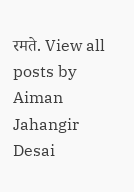रमते. View all posts by Aiman Jahangir Desai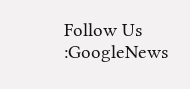Follow Us :GoogleNews